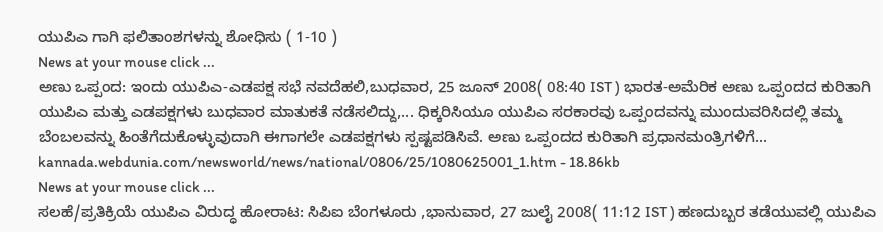ಯುಪಿಎ ಗಾಗಿ ಫಲಿತಾಂಶಗಳನ್ನು ಶೋಧಿಸು ( 1-10 )
News at your mouse click ...
ಅಣು ಒಪ್ಪಂದ: ಇಂದು ಯುಪಿಎ-ಎಡಪಕ್ಷ ಸಭೆ ನವದೆಹಲಿ,ಬುಧವಾರ, 25 ಜೂನ್ 2008( 08:40 IST ) ಭಾರತ-ಅಮೆರಿಕ ಅಣು ಒಪ್ಪಂದದ ಕುರಿತಾಗಿ ಯುಪಿಎ ಮತ್ತು ಎಡಪಕ್ಷಗಳು ಬುಧವಾರ ಮಾತುಕತೆ ನಡೆಸಲಿದ್ದು,... ಧಿಕ್ಕರಿಸಿಯೂ ಯುಪಿಎ ಸರಕಾರವು ಒಪ್ಪಂದವನ್ನು ಮುಂದುವರಿಸಿದಲ್ಲಿ ತಮ್ಮ ಬೆಂಬಲವನ್ನು ಹಿಂತೆಗೆದುಕೊಳ್ಳುವುದಾಗಿ ಈಗಾಗಲೇ ಎಡಪಕ್ಷಗಳು ಸ್ಪಷ್ಟಪಡಿಸಿವೆ. ಅಣು ಒಪ್ಪಂದದ ಕುರಿತಾಗಿ ಪ್ರಧಾನಮಂತ್ರಿಗಳಿಗೆ...
kannada.webdunia.com/newsworld/news/national/0806/25/1080625001_1.htm - 18.86kb
News at your mouse click ...
ಸಲಹೆ/ಪ್ರತಿಕ್ರಿಯೆ ಯುಪಿಎ ವಿರುದ್ಧ ಹೋರಾಟ: ಸಿಪಿಐ ಬೆಂಗಳೂರು ,ಭಾನುವಾರ, 27 ಜುಲೈ 2008( 11:12 IST ) ಹಣದುಬ್ಬರ ತಡೆಯುವಲ್ಲಿ ಯುಪಿಎ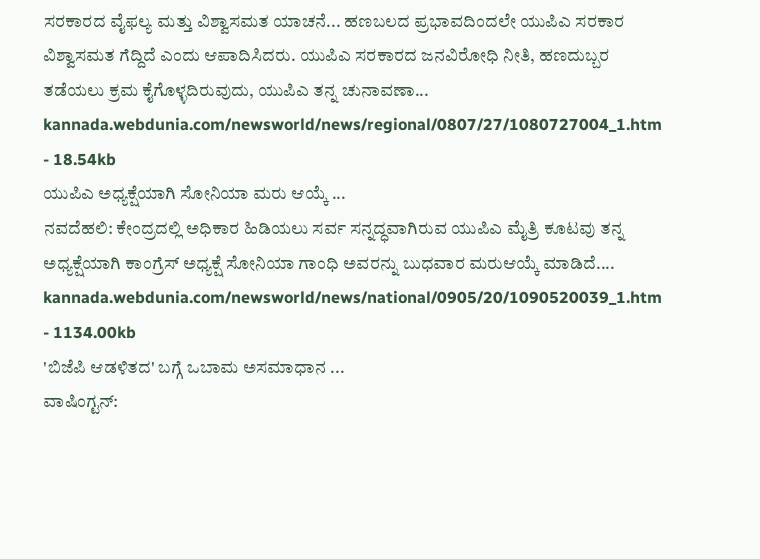ಸರಕಾರದ ವೈಫಲ್ಯ ಮತ್ತು ವಿಶ್ವಾಸಮತ ಯಾಚನೆ... ಹಣಬಲದ ಪ್ರಭಾವದಿಂದಲೇ ಯುಪಿಎ ಸರಕಾರ ವಿಶ್ವಾಸಮತ ಗೆದ್ದಿದೆ ಎಂದು ಆಪಾದಿಸಿದರು. ಯುಪಿಎ ಸರಕಾರದ ಜನವಿರೋಧಿ ನೀತಿ, ಹಣದುಬ್ಬರ ತಡೆಯಲು ಕ್ರಮ ಕೈಗೊಳ್ಳದಿರುವುದು, ಯುಪಿಎ ತನ್ನ ಚುನಾವಣಾ...
kannada.webdunia.com/newsworld/news/regional/0807/27/1080727004_1.htm - 18.54kb
ಯುಪಿಎ ಅಧ್ಯಕ್ಷೆಯಾಗಿ ಸೋನಿಯಾ ಮರು ಆಯ್ಕೆ ...
ನವದೆಹಲಿ: ಕೇಂದ್ರದಲ್ಲಿ ಅಧಿಕಾರ ಹಿಡಿಯಲು ಸರ್ವ ಸನ್ನದ್ಧವಾಗಿರುವ ಯುಪಿಎ ಮೈತ್ರಿ ಕೂಟವು ತನ್ನ ಅಧ್ಯಕ್ಷೆಯಾಗಿ ಕಾಂಗ್ರೆಸ್ ಅಧ್ಯಕ್ಷೆ ಸೋನಿಯಾ ಗಾಂಧಿ ಅವರನ್ನು ಬುಧವಾರ ಮರುಆಯ್ಕೆ ಮಾಡಿದೆ....
kannada.webdunia.com/newsworld/news/national/0905/20/1090520039_1.htm - 1134.00kb
'ಬಿಜೆಪಿ ಆಡಳಿತದ' ಬಗ್ಗೆ ಒಬಾಮ ಅಸಮಾಧಾನ ...
ವಾಷಿಂಗ್ಟನ್: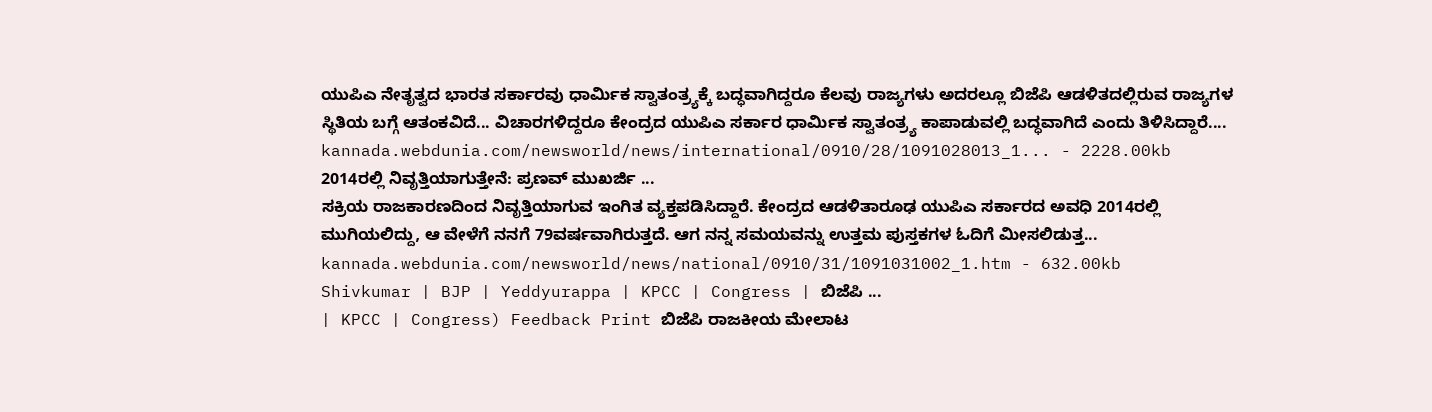ಯುಪಿಎ ನೇತೃತ್ವದ ಭಾರತ ಸರ್ಕಾರವು ಧಾರ್ಮಿಕ ಸ್ವಾತಂತ್ರ್ಯಕ್ಕೆ ಬದ್ಧವಾಗಿದ್ದರೂ ಕೆಲವು ರಾಜ್ಯಗಳು ಅದರಲ್ಲೂ ಬಿಜೆಪಿ ಆಡಳಿತದಲ್ಲಿರುವ ರಾಜ್ಯಗಳ ಸ್ಥಿತಿಯ ಬಗ್ಗೆ ಆತಂಕವಿದೆ... ವಿಚಾರಗಳಿದ್ದರೂ ಕೇಂದ್ರದ ಯುಪಿಎ ಸರ್ಕಾರ ಧಾರ್ಮಿಕ ಸ್ವಾತಂತ್ರ್ಯ ಕಾಪಾಡುವಲ್ಲಿ ಬದ್ಧವಾಗಿದೆ ಎಂದು ತಿಳಿಸಿದ್ದಾರೆ....
kannada.webdunia.com/newsworld/news/international/0910/28/1091028013_1... - 2228.00kb
2014ರಲ್ಲಿ ನಿವೃತ್ತಿಯಾಗುತ್ತೇನೆ: ಪ್ರಣವ್ ಮುಖರ್ಜಿ ...
ಸಕ್ರಿಯ ರಾಜಕಾರಣದಿಂದ ನಿವೃತ್ತಿಯಾಗುವ ಇಂಗಿತ ವ್ಯಕ್ತಪಡಿಸಿದ್ದಾರೆ. ಕೇಂದ್ರದ ಆಡಳಿತಾರೂಢ ಯುಪಿಎ ಸರ್ಕಾರದ ಅವಧಿ 2014ರಲ್ಲಿ ಮುಗಿಯಲಿದ್ದು, ಆ ವೇಳೆಗೆ ನನಗೆ 79ವರ್ಷವಾಗಿರುತ್ತದೆ. ಆಗ ನನ್ನ ಸಮಯವನ್ನು ಉತ್ತಮ ಪುಸ್ತಕಗಳ ಓದಿಗೆ ಮೀಸಲಿಡುತ್ತ...
kannada.webdunia.com/newsworld/news/national/0910/31/1091031002_1.htm - 632.00kb
Shivkumar | BJP | Yeddyurappa | KPCC | Congress | ಬಿಜೆಪಿ ...
| KPCC | Congress) Feedback Print ಬಿಜೆಪಿ ರಾಜಕೀಯ ಮೇಲಾಟ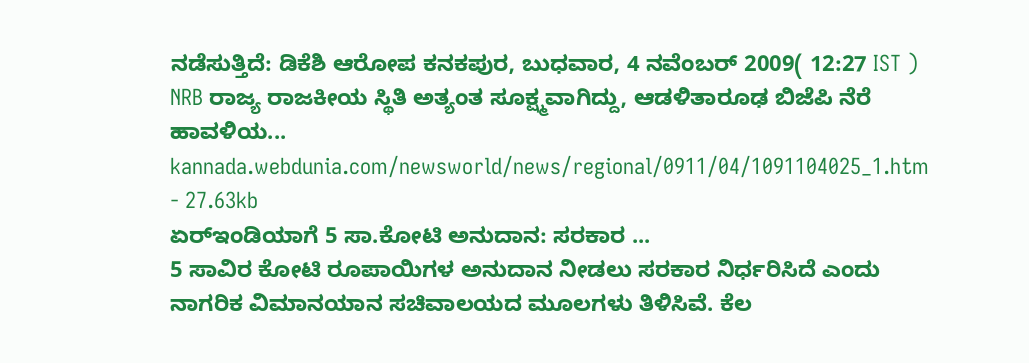ನಡೆಸುತ್ತಿದೆ: ಡಿಕೆಶಿ ಆರೋಪ ಕನಕಪುರ, ಬುಧವಾರ, 4 ನವೆಂಬರ್ 2009( 12:27 IST ) NRB ರಾಜ್ಯ ರಾಜಕೀಯ ಸ್ಥಿತಿ ಅತ್ಯಂತ ಸೂಕ್ಷ್ಮವಾಗಿದ್ದು, ಆಡಳಿತಾರೂಢ ಬಿಜೆಪಿ ನೆರೆ ಹಾವಳಿಯ...
kannada.webdunia.com/newsworld/news/regional/0911/04/1091104025_1.htm - 27.63kb
ಏರ್‌ಇಂಡಿಯಾಗೆ 5 ಸಾ.ಕೋಟಿ ಅನುದಾನ: ಸರಕಾರ ...
5 ಸಾವಿರ ಕೋಟಿ ರೂಪಾಯಿಗಳ ಅನುದಾನ ನೀಡಲು ಸರಕಾರ ನಿರ್ಧರಿಸಿದೆ ಎಂದು ನಾಗರಿಕ ವಿಮಾನಯಾನ ಸಚಿವಾಲಯದ ಮೂಲಗಳು ತಿಳಿಸಿವೆ. ಕೆಲ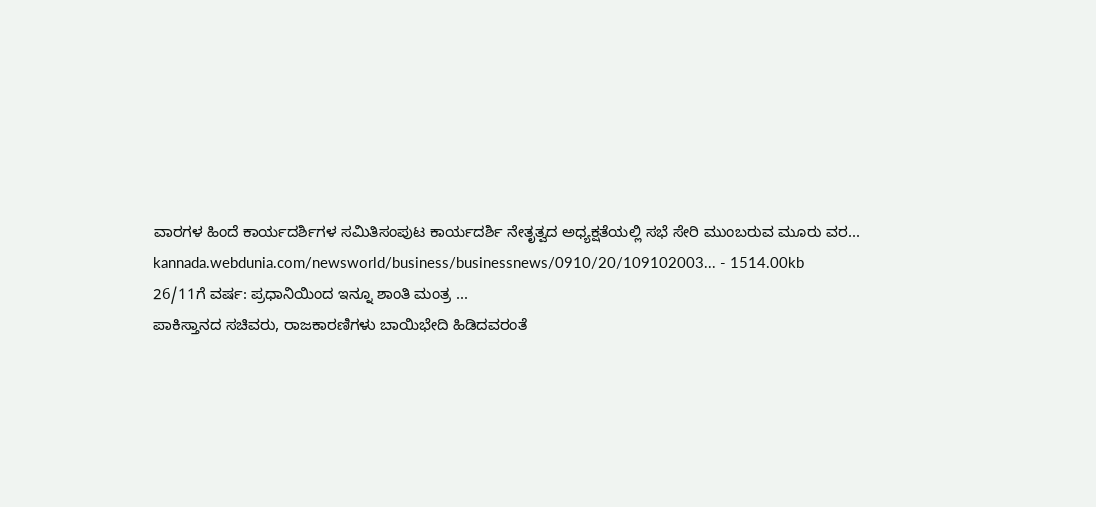ವಾರಗಳ ಹಿಂದೆ ಕಾರ್ಯದರ್ಶಿಗಳ ಸಮಿತಿಸಂಪುಟ ಕಾರ್ಯದರ್ಶಿ ನೇತೃತ್ವದ ಅಧ್ಯಕ್ಷತೆಯಲ್ಲಿ ಸಭೆ ಸೇರಿ ಮುಂಬರುವ ಮೂರು ವರ...
kannada.webdunia.com/newsworld/business/businessnews/0910/20/109102003... - 1514.00kb
26/11ಗೆ ವರ್ಷ: ಪ್ರಧಾನಿಯಿಂದ ಇನ್ನೂ ಶಾಂತಿ ಮಂತ್ರ ...
ಪಾಕಿಸ್ತಾನದ ಸಚಿವರು, ರಾಜಕಾರಣಿಗಳು ಬಾಯಿಭೇದಿ ಹಿಡಿದವರಂತೆ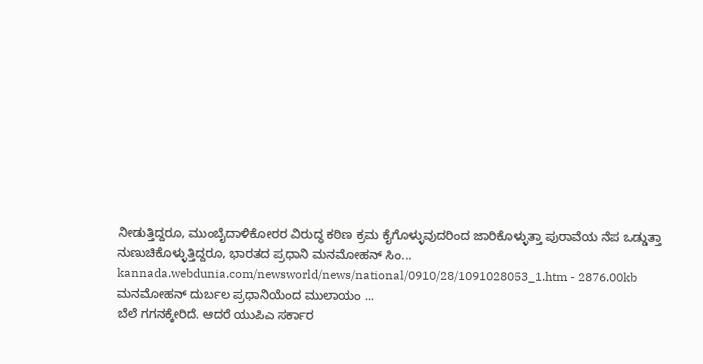ನೀಡುತ್ತಿದ್ದರೂ, ಮುಂಬೈದಾಳಿಕೋರರ ವಿರುದ್ಧ ಕಠಿಣ ಕ್ರಮ ಕೈಗೊಳ್ಳುವುದರಿಂದ ಜಾರಿಕೊಳ್ಳುತ್ತಾ ಪುರಾವೆಯ ನೆಪ ಒಡ್ಡುತ್ತಾ ನುಣುಚಿಕೊಳ್ಳುತ್ತಿದ್ದರೂ, ಭಾರತದ ಪ್ರಧಾನಿ ಮನಮೋಹನ್ ಸಿಂ...
kannada.webdunia.com/newsworld/news/national/0910/28/1091028053_1.htm - 2876.00kb
ಮನಮೋಹನ್ ದುರ್ಬಲ ಪ್ರಧಾನಿಯೆಂದ ಮುಲಾಯಂ ...
ಬೆಲೆ ಗಗನಕ್ಕೇರಿದೆ. ಆದರೆ ಯುಪಿಎ ಸರ್ಕಾರ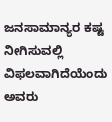ಜನಸಾಮಾನ್ಯರ ಕಷ್ಟ ನೀಗಿಸುವಲ್ಲಿ ವಿಫಲವಾಗಿದೆಯೆಂದು ಅವರು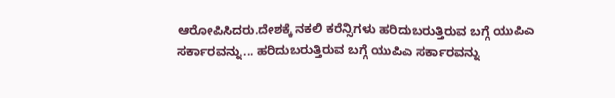ಆರೋಪಿಸಿದರು.ದೇಶಕ್ಕೆ ನಕಲಿ ಕರೆನ್ಸಿಗಳು ಹರಿದುಬರುತ್ತಿರುವ ಬಗ್ಗೆ ಯುಪಿಎ ಸರ್ಕಾರವನ್ನು... ಹರಿದುಬರುತ್ತಿರುವ ಬಗ್ಗೆ ಯುಪಿಎ ಸರ್ಕಾರವನ್ನು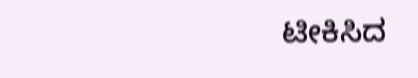ಟೀಕಿಸಿದ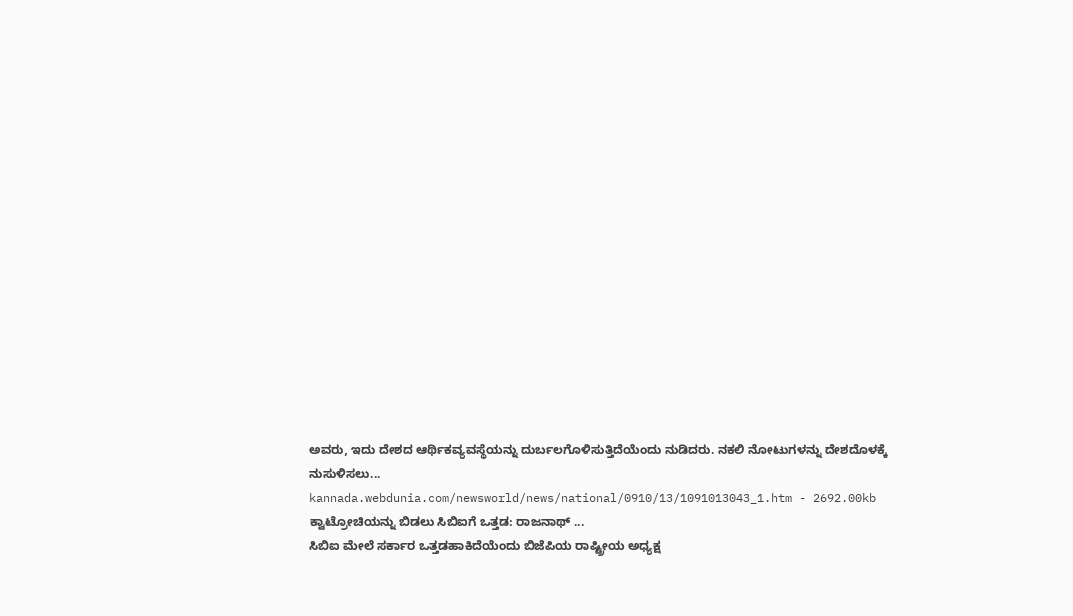ಅವರು, ಇದು ದೇಶದ ಆರ್ಥಿಕವ್ಯವಸ್ಥೆಯನ್ನು ದುರ್ಬಲಗೊಳಿಸುತ್ತಿದೆಯೆಂದು ನುಡಿದರು. ನಕಲಿ ನೋಟುಗಳನ್ನು ದೇಶದೊಳಕ್ಕೆ ನುಸುಳಿಸಲು...
kannada.webdunia.com/newsworld/news/national/0910/13/1091013043_1.htm - 2692.00kb
ಕ್ವಾಟ್ರೋಚಿಯನ್ನು ಬಿಡಲು ಸಿಬಿಐಗೆ ಒತ್ತಡ: ರಾಜನಾಥ್ ...
ಸಿಬಿಐ ಮೇಲೆ ಸರ್ಕಾರ ಒತ್ತಡಹಾಕಿದೆಯೆಂದು ಬಿಜೆಪಿಯ ರಾಷ್ಟ್ರೀಯ ಅಧ್ಯಕ್ಷ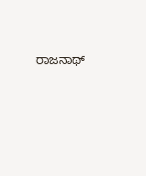ರಾಜನಾಥ್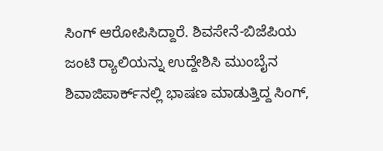ಸಿಂಗ್ ಆರೋಪಿಸಿದ್ದಾರೆ. ಶಿವಸೇನೆ-ಬಿಜೆಪಿಯ ಜಂಟಿ ರ‌್ಯಾಲಿಯನ್ನು ಉದ್ದೇಶಿಸಿ ಮುಂಬೈನ ಶಿವಾಜಿಪಾರ್ಕ್‌ನಲ್ಲಿ ಭಾಷಣ ಮಾಡುತ್ತಿದ್ದ ಸಿಂಗ್,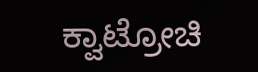ಕ್ವಾಟ್ರೋಚಿ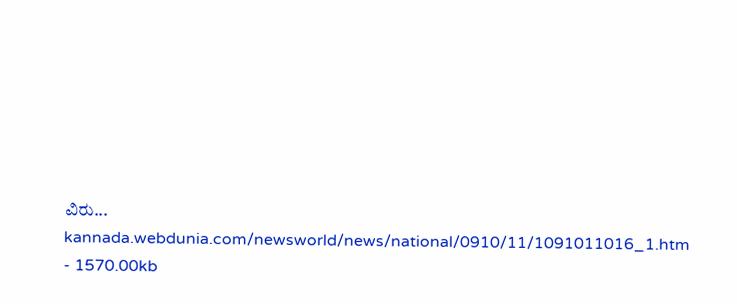ವಿರು...
kannada.webdunia.com/newsworld/news/national/0910/11/1091011016_1.htm - 1570.00kb